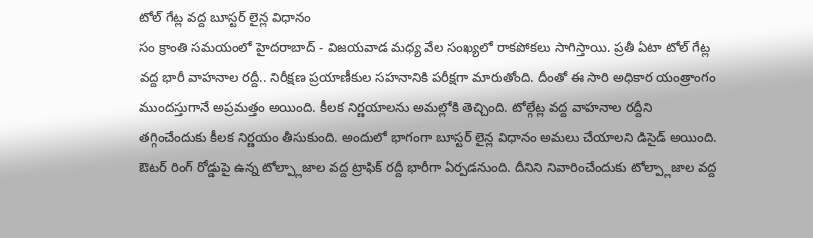టోల్ గేట్ల వద్ద బూస్టర్ లైన్ల విధానం
సం క్రాంతి సమయంలో హైదరాబాద్ - విజయవాడ మధ్య వేల సంఖ్యలో రాకపోకలు సాగిస్తాయి. ప్రతీ ఏటా టోల్ గేట్ల వద్ద భారీ వాహనాల రద్దీ.. నిరీక్షణ ప్రయాణీకుల సహనానికి పరీక్షగా మారుతోంది. దీంతో ఈ సారి అధికార యంత్రాంగం ముందస్తుగానే అప్రమత్తం అయింది. కీలక నిర్ణయాలను అమల్లోకి తెచ్చింది. టోల్గేట్ల వద్ద వాహనాల రద్దీని తగ్గించేందుకు కీలక నిర్ణయం తీసుకుంది. అందులో భాగంగా బూస్టర్ లైన్ల విధానం అమలు చేయాలని డిసైడ్ అయింది. ఔటర్ రింగ్ రోడ్డుపై ఉన్న టోల్ప్లాజాల వద్ద ట్రాఫిక్ రద్దీ భారీగా ఏర్పడనుంది. దీనిని నివారించేందుకు టోల్ప్లాజాల వద్ద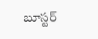బూస్టర్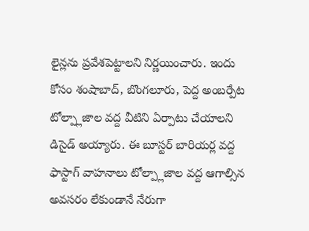లైన్లను ప్రవేశపెట్టాలని నిర్ణయించారు. ఇందు కోసం శంషాబాద్, బొంగలూరు, పెద్ద అంబర్పేట టోల్ప్లాజాల వద్ద వీటిని ఏర్పాటు చేయాలని డిసైడ్ అయ్యారు. ఈ బూస్టర్ బారియర్ల వద్ద ఫాస్టాగ్ వాహనాలు టోల్ప్లాజాల వద్ద ఆగాల్సిన అవసరం లేకుండానే నేరుగా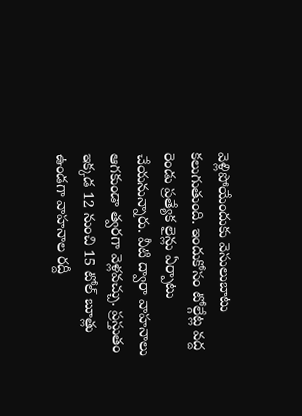వెళ్లిపోయేందుకు వెసులుబాటు కలుగుతుంది. ఇందుకోసం టోల్గేట్ల వద్ద రెండు ప్రత్యేక లైన్లు ఏర్పాటు చేయనున్నారు. వీటి ద్వారా వాహనాలు ఆగకుండా త్వరగా వెళ్లవచ్చు. ప్రస్తుతం ఇక్కడ 12 నుంచి 15 టోల్ బూత్లు ఉండగా వాహనాల రద్దీ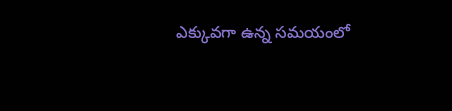ఎక్కువగా ఉన్న సమయంలో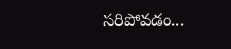సరిపోవడం...